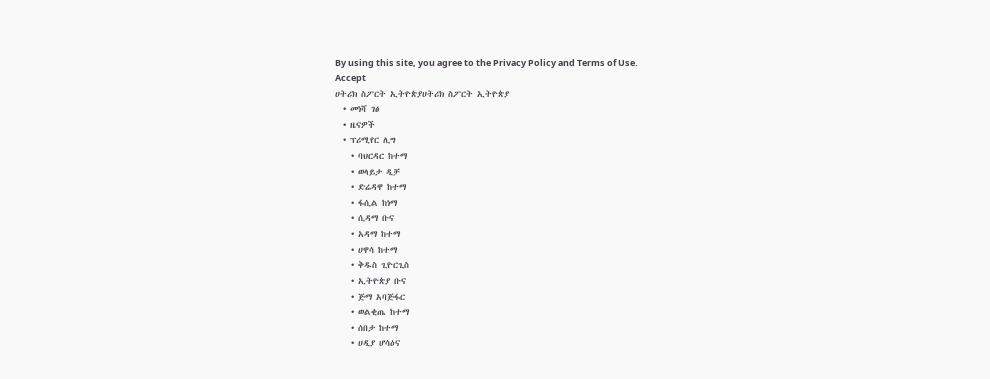By using this site, you agree to the Privacy Policy and Terms of Use.
Accept
ሀትሪክ ስፖርት ኢትዮጵያሀትሪክ ስፖርት ኢትዮጵያ
  • መነሻ ገፅ
  • ዜናዎች
  • ፕሪሚየር ሊግ
    • ባህርዳር ከተማ
    • ወላይታ ዲቻ
    • ድሬዳዋ ከተማ
    • ፋሲል ከነማ
    • ሲዳማ ቡና
    • አዳማ ከተማ
    • ሀዋሳ ከተማ
    • ቅዱስ ጊዮርጊስ
    • ኢትዮጵያ ቡና
    • ጅማ አባጅፋር
    • ወልቂጤ ከተማ
    • ሰበታ ከተማ
    • ሀዲያ ሆሳዕና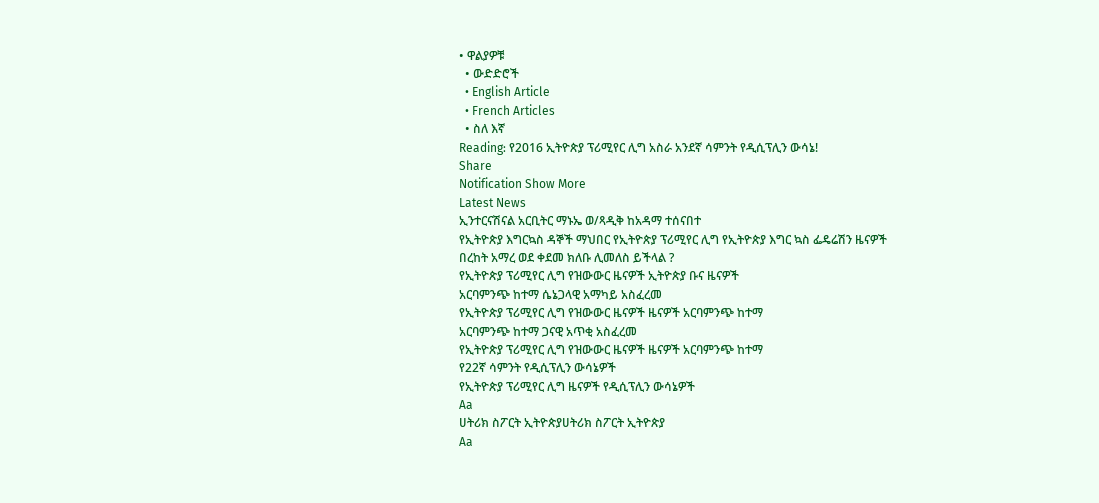• ዋልያዎቹ
  • ውድድሮች
  • English Article
  • French Articles
  • ስለ እኛ
Reading: የ2016 ኢትዮጵያ ፕሪሚየር ሊግ አስራ አንደኛ ሳምንት የዲሲፕሊን ውሳኔ!
Share
Notification Show More
Latest News
ኢንተርናሽናል አርቢትር ማኑኤ ወ/ጻዲቅ ከአዳማ ተሰናበተ
የኢትዮጵያ እግርኳስ ዳኞች ማህበር የኢትዮጵያ ፕሪሚየር ሊግ የኢትዮጵያ እግር ኳስ ፌዴሬሽን ዜናዎች
በረከት አማረ ወደ ቀደመ ክለቡ ሊመለስ ይችላል ?
የኢትዮጵያ ፕሪሚየር ሊግ የዝውውር ዜናዎች ኢትዮጵያ ቡና ዜናዎች
አርባምንጭ ከተማ ሴኔጋላዊ አማካይ አስፈረመ
የኢትዮጵያ ፕሪሚየር ሊግ የዝውውር ዜናዎች ዜናዎች አርባምንጭ ከተማ
አርባምንጭ ከተማ ጋናዊ አጥቂ አስፈረመ
የኢትዮጵያ ፕሪሚየር ሊግ የዝውውር ዜናዎች ዜናዎች አርባምንጭ ከተማ
የ22ኛ ሳምንት የዲሲፕሊን ውሳኔዎች
የኢትዮጵያ ፕሪሚየር ሊግ ዜናዎች የዲሲፕሊን ውሳኔዎች
Aa
ሀትሪክ ስፖርት ኢትዮጵያሀትሪክ ስፖርት ኢትዮጵያ
Aa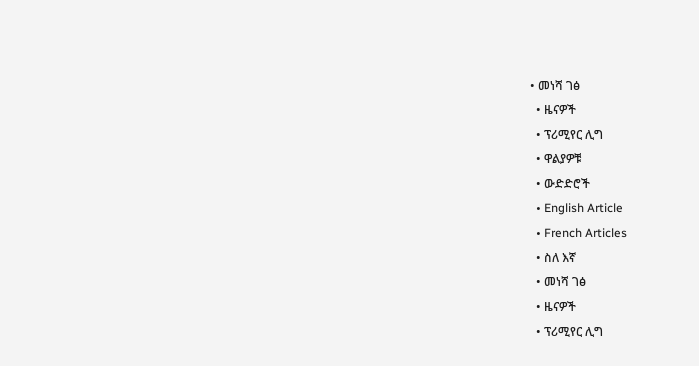• መነሻ ገፅ
  • ዜናዎች
  • ፕሪሚየር ሊግ
  • ዋልያዎቹ
  • ውድድሮች
  • English Article
  • French Articles
  • ስለ እኛ
  • መነሻ ገፅ
  • ዜናዎች
  • ፕሪሚየር ሊግ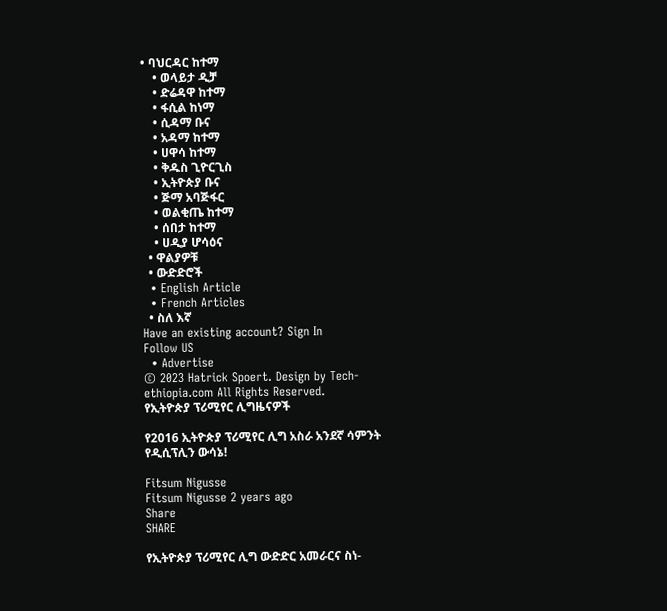• ባህርዳር ከተማ
    • ወላይታ ዲቻ
    • ድሬዳዋ ከተማ
    • ፋሲል ከነማ
    • ሲዳማ ቡና
    • አዳማ ከተማ
    • ሀዋሳ ከተማ
    • ቅዱስ ጊዮርጊስ
    • ኢትዮጵያ ቡና
    • ጅማ አባጅፋር
    • ወልቂጤ ከተማ
    • ሰበታ ከተማ
    • ሀዲያ ሆሳዕና
  • ዋልያዎቹ
  • ውድድሮች
  • English Article
  • French Articles
  • ስለ እኛ
Have an existing account? Sign In
Follow US
  • Advertise
© 2023 Hatrick Spoert. Design by Tech-ethiopia.com All Rights Reserved.
የኢትዮጵያ ፕሪሚየር ሊግዜናዎች

የ2016 ኢትዮጵያ ፕሪሚየር ሊግ አስራ አንደኛ ሳምንት የዲሲፕሊን ውሳኔ!

Fitsum Nigusse
Fitsum Nigusse 2 years ago
Share
SHARE

የኢትዮጵያ ፕሪሚየር ሊግ ውድድር አመራርና ስነ-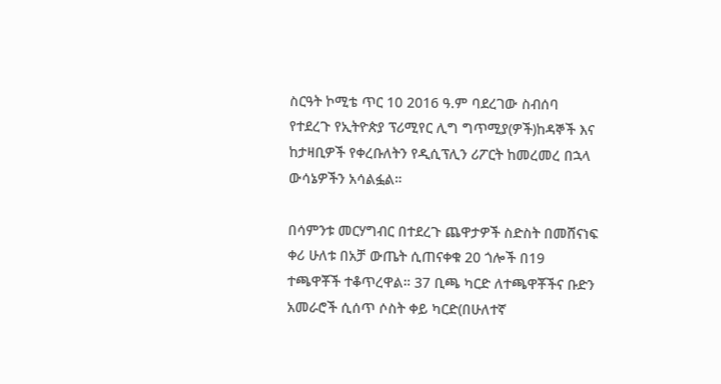ስርዓት ኮሚቴ ጥር 10 2016 ዓ.ም ባደረገው ስብሰባ የተደረጉ የኢትዮጵያ ፕሪሚየር ሊግ ግጥሚያ(ዎች)ከዳኞች እና ከታዛቢዎች የቀረቡለትን የዲሲፕሊን ሪፖርት ከመረመረ በኋላ ውሳኔዎችን አሳልፏል።

በሳምንቱ መርሃግብር በተደረጉ ጨዋታዎች ስድስት በመሸናነፍ ቀሪ ሁለቱ በአቻ ውጤት ሲጠናቀቁ 20 ጎሎች በ19  ተጫዋቾች ተቆጥረዋል። 37 ቢጫ ካርድ ለተጫዋቾችና ቡድን አመራሮች ሲሰጥ ሶስት ቀይ ካርድ(በሁለተኛ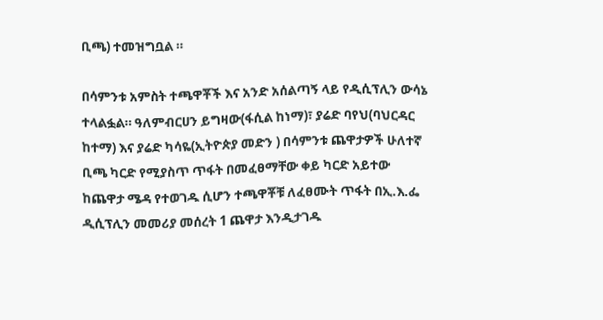ቢጫ) ተመዝግቧል ።

በሳምንቱ አምስት ተጫዋቾች እና አንድ አሰልጣኝ ላይ የዲሲፕሊን ውሳኔ ተላልፏል። ዓለምብርሀን ይግዛው(ፋሲል ከነማ)፣ ያሬድ ባየህ(ባህርዳር ከተማ) እና ያሬድ ካሳዬ(ኢትዮጵያ መድን ) በሳምንቱ ጨዋታዎች ሁለተኛ ቢጫ ካርድ የሚያስጥ ጥፋት በመፈፀማቸው ቀይ ካርድ አይተው ከጨዋታ ሜዳ የተወገዱ ሲሆን ተጫዋቾቹ ለፈፀሙት ጥፋት በኢ.እ.ፌ ዲሲፕሊን መመሪያ መሰረት 1 ጨዋታ እንዲታገዱ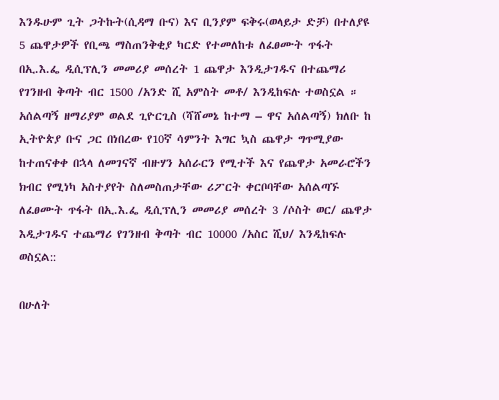እንዱሁም ጊት ጋትኩት(ሲዳማ ቡና) እና ቢንያም ፍቅሩ(ወላይታ ድቻ) በተለያዩ 5 ጨዋታዎች የቢጫ ማስጠንቅቂያ ካርድ የተመለከቱ ለፈፀሙት ጥፋት በኢ.እ.ፌ ዲሲፕሊን መመሪያ መሰረት 1 ጨዋታ እንዲታገዱና በተጨማሪ የገንዘብ ቅጣት ብር 1500 /አንድ ሺ አምስት መቶ/ እንዲከፍሉ ተወስኗል ።
አሰልጣኝ ዘማሪያም ወልደ ጊዮርጊስ (ሻሸመኔ ከተማ – ዋና አሰልጣኝ) ክለቡ ከ ኢትዮጵያ ቡና ጋር በነበረው የ10ኛ ሳምንት እግር ኳስ ጨዋታ ግጥሚያው ከተጠናቀቀ በኋላ ለመገናኛ ብዙሃን አሰራርን የሚተች እና የጨዋታ አመራሮችን ክብር የሚነካ አስተያየት ስለመስጠታቸው ሪፖርት ቀርቦባቸው አሰልጣኙ ለፈፀሙት ጥፋት በኢ.እ.ፌ ዲሲፕሊን መመሪያ መሰረት 3 /ሶስት ወር/ ጨዋታ እዲታገዱና ተጨማሪ የገንዘብ ቅጣት ብር 10000 /አስር ሺህ/ እንዲከፍሉ ወስኗል::

በሁለት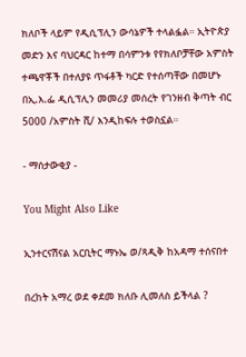ክለቦች ላይም የዲሲፕሊን ውሳኔዎች ተላልፏል። ኢትዮጵያ መድን እና ባህርዳር ከተማ በሳምንቱ የየክለቦቻቸው አምስት ተጫዋቾች በተለያዩ ጥፋቶች ካርድ የተሰጣቸው በመሆኑ በኢ.እ.ፌ ዲሲፕሊን መመሪያ መሰረት የገንዘብ ቅጣት ብር 5000 /አምስት ሺ/ እንዲከፍሉ ተወስኗል።

- ማሰታውቂያ -

You Might Also Like

ኢንተርናሽናል አርቢትር ማኑኤ ወ/ጻዲቅ ከአዳማ ተሰናበተ

በረከት አማረ ወደ ቀደመ ክለቡ ሊመለስ ይችላል ?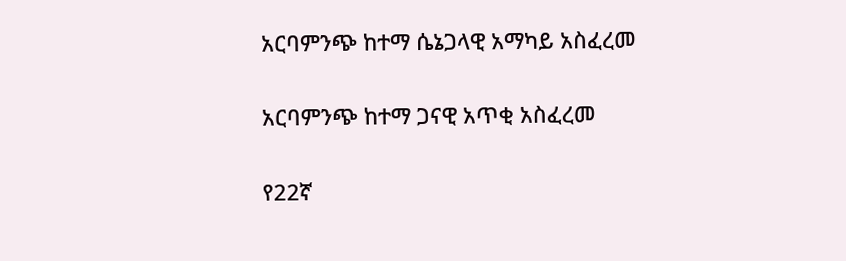አርባምንጭ ከተማ ሴኔጋላዊ አማካይ አስፈረመ

አርባምንጭ ከተማ ጋናዊ አጥቂ አስፈረመ

የ22ኛ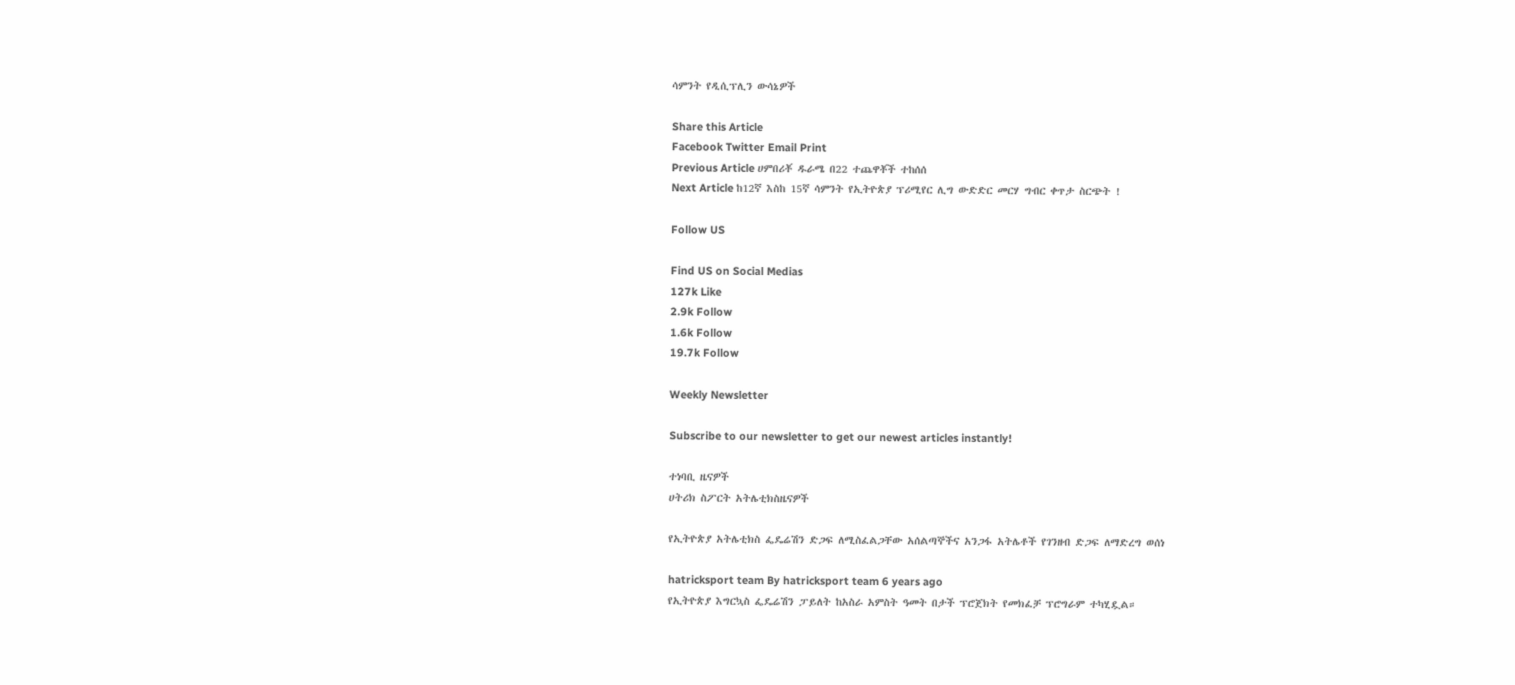ሳምንት የዲሲፕሊን ውሳኔዎች

Share this Article
Facebook Twitter Email Print
Previous Article ሀምበሪቾ ዱራሜ በ22 ተጨዋቾች ተከሰሰ
Next Article ከ12ኛ እስከ 15ኛ ሳምንት የኢትዮጵያ ፕሪሚየር ሊግ ውድድር መርሃ ግብር ቀጥታ ስርጭት !

Follow US

Find US on Social Medias
127k Like
2.9k Follow
1.6k Follow
19.7k Follow

Weekly Newsletter

Subscribe to our newsletter to get our newest articles instantly!

ተነባቢ ዜናዎች
ሀትሪክ ስፖርት አትሌቲክስዜናዎች

የኢትዮጵያ አትሌቲክስ ፌዴሬሽን ድጋፍ ለሚስፈልጋቸው አሰልጣኞችና አንጋፋ አትሌቶች የገንዘብ ድጋፍ ለማድረግ ወሰነ

hatricksport team By hatricksport team 6 years ago
የኢትዮጵያ እግርኳስ ፌዴሬሽን ፓይለት ከአስራ አምስት ዓመት በታች ፕሮጀክት የመክፈቻ ፕሮግራም ተካሂዷል።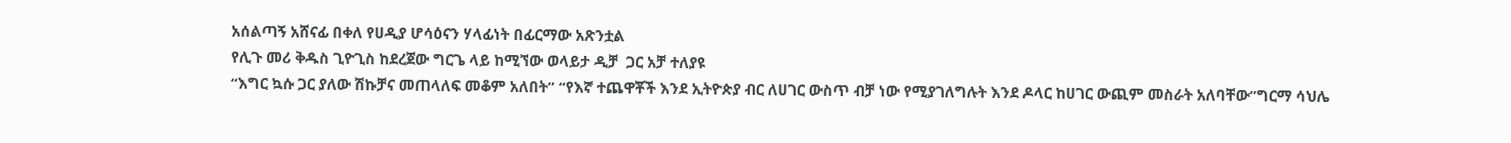አሰልጣኝ አሸናፊ በቀለ የሀዲያ ሆሳዕናን ሃላፊነት በፊርማው አጽንቷል
የሊጉ መሪ ቅዱስ ጊዮጊስ ከደረጀው ግርጌ ላይ ከሚኘው ወላይታ ዲቻ  ጋር አቻ ተለያዩ
“እግር ኳሱ ጋር ያለው ሽኩቻና መጠላለፍ መቆም አለበት” “የእኛ ተጨዋቾች እንደ ኢትዮጵያ ብር ለሀገር ውስጥ ብቻ ነው የሚያገለግሉት እንደ ዶላር ከሀገር ውጪም መስራት አለባቸው”ግርማ ሳህሌ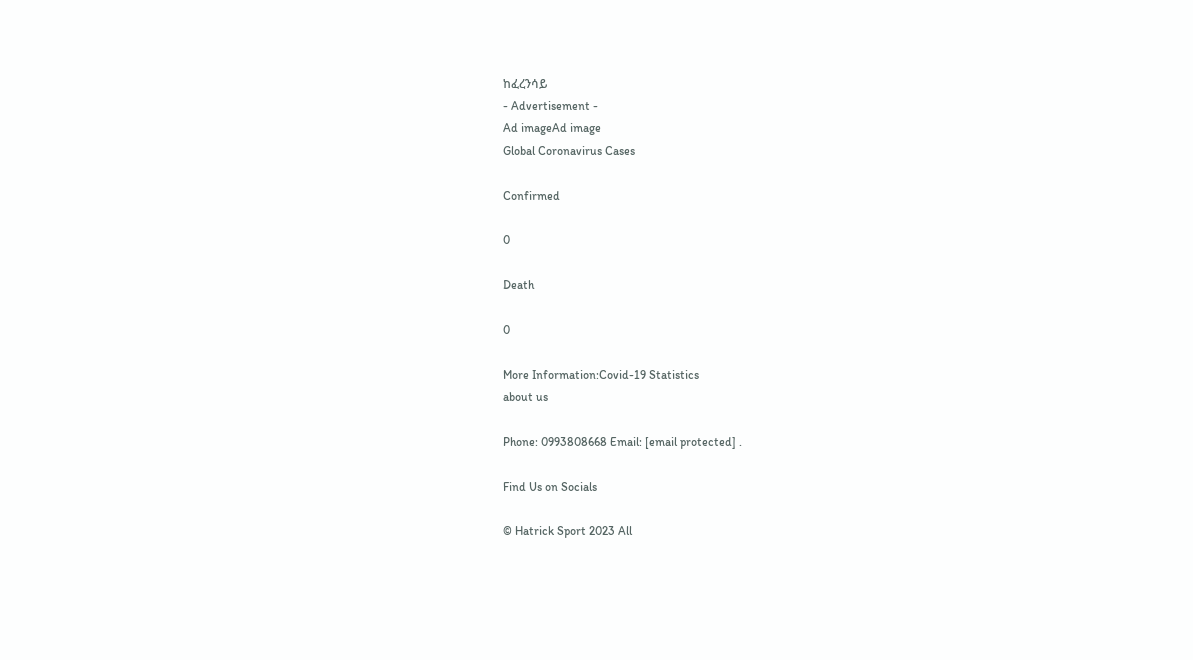ከፈረንሳይ
- Advertisement -
Ad imageAd image
Global Coronavirus Cases

Confirmed

0

Death

0

More Information:Covid-19 Statistics
about us

Phone: 0993808668 Email: [email protected] .

Find Us on Socials

© Hatrick Sport 2023 All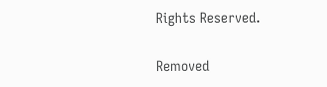Rights Reserved.

Removed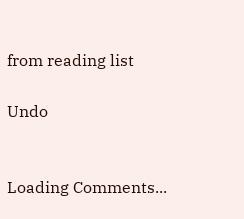from reading list

Undo


Loading Comments...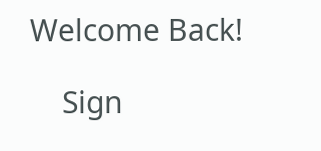Welcome Back!

    Sign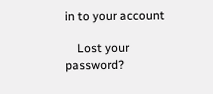in to your account

    Lost your password?